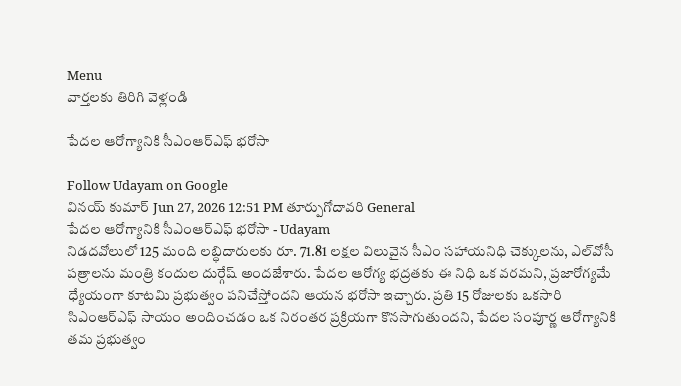Menu
వార్తలకు తిరిగి వెళ్లండి

పేదల ఆరోగ్యానికి సీఎంఆర్ఎఫ్ భరోసా

Follow Udayam on Google
వినయ్ కుమార్ Jun 27, 2026 12:51 PM తూర్పుగోదావరి General
పేదల ఆరోగ్యానికి సీఎంఆర్ఎఫ్ భరోసా - Udayam
నిడదవోలులో 125 మంది లబ్ధిదారులకు రూ. 71.81 లక్షల విలువైన సీఎం సహాయనిధి చెక్కులను, ఎల్‌వోసీ పత్రాలను మంత్రి కందుల దుర్గేష్ అందజేశారు. పేదల ఆరోగ్య భద్రతకు ఈ నిధి ఒక వరమని, ప్రజారోగ్యమే ధ్యేయంగా కూటమి ప్రభుత్వం పనిచేస్తోందని ఆయన భరోసా ఇచ్చారు. ప్రతి 15 రోజులకు ఒకసారి సిఎంఆర్ఎఫ్ సాయం అందించడం ఒక నిరంతర ప్రక్రియగా కొనసాగుతుందని, పేదల సంపూర్ణ ఆరోగ్యానికి తమ ప్రభుత్వం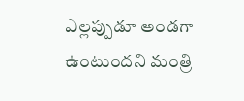ఎల్లప్పుడూ అండగా ఉంటుందని మంత్రి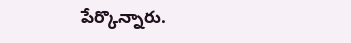పేర్కొన్నారు.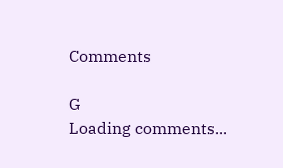Comments

G
Loading comments...